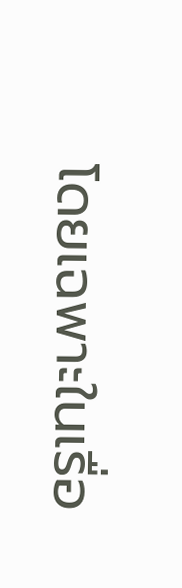โดยเฉพาะในเรื่อ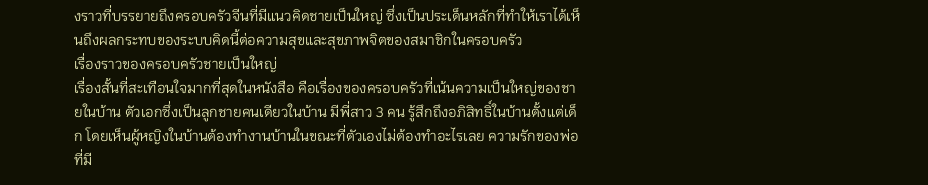งราวที่บรรยายถึงครอบครัวจีนที่มีแนวคิดชายเป็นใหญ่ ซึ่งเป็นประเด็นหลักที่ทำให้เราได้เห็นถึงผลกระทบของระบบคิดนี้ต่อความสุขและสุขภาพจิตของสมาชิกในครอบครัว
เรื่องราวของครอบครัวชายเป็นใหญ่
เรื่องสั้นที่สะเทือนใจมากที่สุดในหนังสือ คือเรื่องของครอบครัวที่เน้นความเป็นใหญ่ของชายในบ้าน ตัวเอกซึ่งเป็นลูกชายคนเดียวในบ้าน มีพี่สาว 3 คน รู้สึกถึงอภิสิทธิ์ในบ้านตั้งแต่เด็ก โดยเห็นผู้หญิงในบ้านต้องทำงานบ้านในขณะที่ตัวเองไม่ต้องทำอะไรเลย ความรักของพ่อที่มี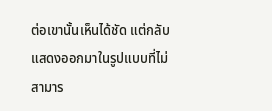ต่อเขานั้นเห็นได้ชัด แต่กลับแสดงออกมาในรูปแบบที่ไม่สามาร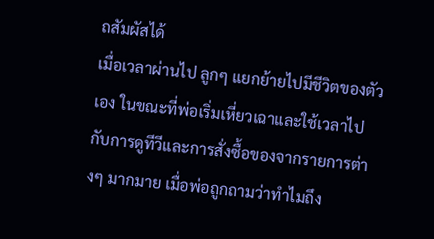ถสัมผัสได้
เมื่อเวลาผ่านไป ลูกๆ แยกย้ายไปมีชีวิตของตัวเอง ในขณะที่พ่อเริ่มเหี่ยวเฉาและใช้เวลาไปกับการดูทีวีและการสั่งซื้อของจากรายการต่างๆ มากมาย เมื่อพ่อถูกถามว่าทำไมถึง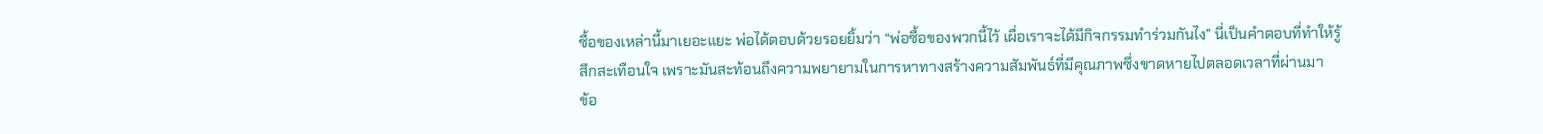ซื้อของเหล่านี้มาเยอะแยะ พ่อได้ตอบด้วยรอยยิ้มว่า “พ่อซื้อของพวกนี้ไว้ เผื่อเราจะได้มีกิจกรรมทำร่วมกันไง” นี่เป็นคำตอบที่ทำให้รู้สึกสะเทือนใจ เพราะมันสะท้อนถึงความพยายามในการหาทางสร้างความสัมพันธ์ที่มีคุณภาพซึ่งขาดหายไปตลอดเวลาที่ผ่านมา
ข้อ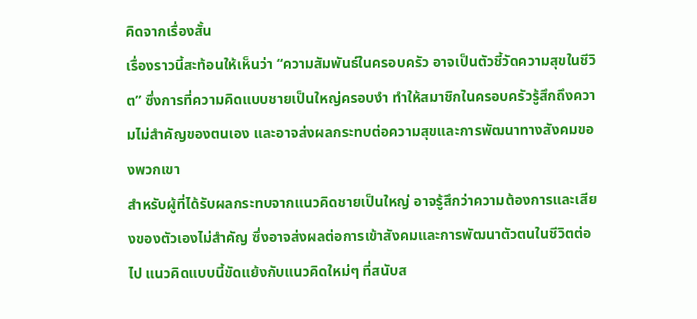คิดจากเรื่องสั้น
เรื่องราวนี้สะท้อนให้เห็นว่า “ความสัมพันธ์ในครอบครัว อาจเป็นตัวชี้วัดความสุขในชีวิต” ซึ่งการที่ความคิดแบบชายเป็นใหญ่ครอบงำ ทำให้สมาชิกในครอบครัวรู้สึกถึงความไม่สำคัญของตนเอง และอาจส่งผลกระทบต่อความสุขและการพัฒนาทางสังคมของพวกเขา
สำหรับผู้ที่ได้รับผลกระทบจากแนวคิดชายเป็นใหญ่ อาจรู้สึกว่าความต้องการและเสียงของตัวเองไม่สำคัญ ซึ่งอาจส่งผลต่อการเข้าสังคมและการพัฒนาตัวตนในชีวิตต่อไป แนวคิดแบบนี้ขัดแย้งกับแนวคิดใหม่ๆ ที่สนับส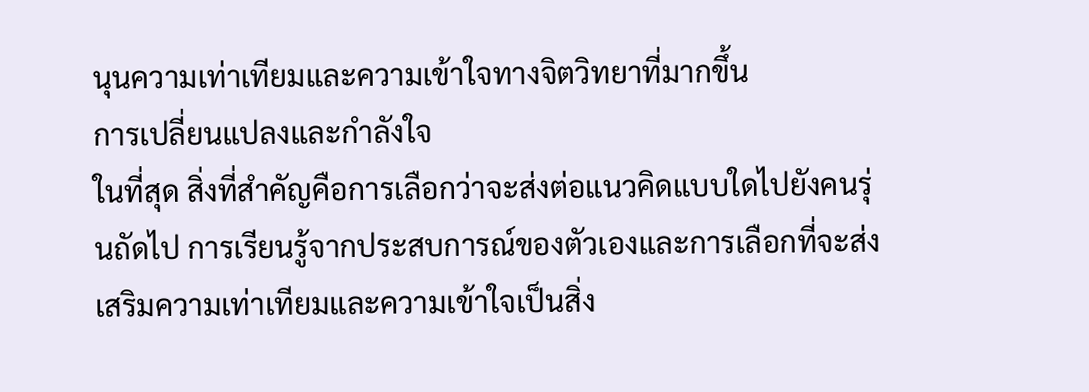นุนความเท่าเทียมและความเข้าใจทางจิตวิทยาที่มากขึ้น
การเปลี่ยนแปลงและกำลังใจ
ในที่สุด สิ่งที่สำคัญคือการเลือกว่าจะส่งต่อแนวคิดแบบใดไปยังคนรุ่นถัดไป การเรียนรู้จากประสบการณ์ของตัวเองและการเลือกที่จะส่งเสริมความเท่าเทียมและความเข้าใจเป็นสิ่ง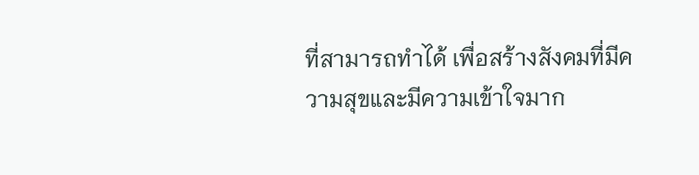ที่สามารถทำได้ เพื่อสร้างสังคมที่มีความสุขและมีความเข้าใจมาก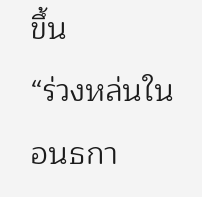ขึ้น
“ร่วงหล่นในอนธกา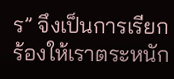ร” จึงเป็นการเรียกร้องให้เราตระหนัก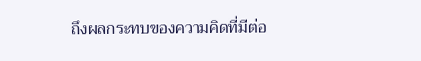ถึงผลกระทบของความคิดที่มีต่อ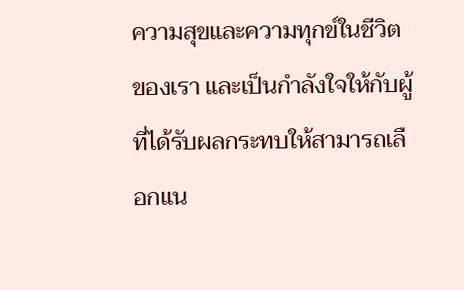ความสุขและความทุกข์ในชีวิตของเรา และเป็นกำลังใจให้กับผู้ที่ได้รับผลกระทบให้สามารถเลือกแน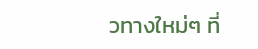วทางใหม่ๆ ที่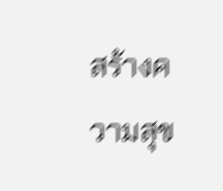สร้างความสุข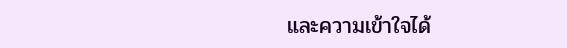และความเข้าใจได้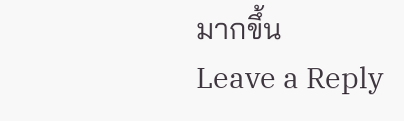มากขึ้น
Leave a Reply